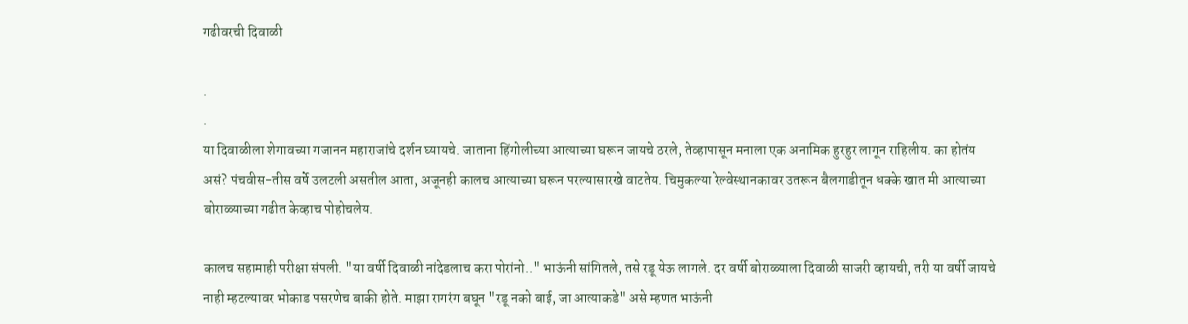गढीवरची दिवाळी

.
.
या दिवाळीला शेगावच्या गजानन महाराजांचे दर्शन घ्यायचे. जाताना हिंगोलीच्या आत्याच्या घरून जायचे ठरले, तेव्हापासून मनाला एक अनामिक हुरहुर लागून राहिलीय. का होतंय असं? पंचवीस-तीस वर्षे उलटली असतील आता, अजूनही कालच आत्याच्या घरून परल्यासारखे वाटतेय. चिमुकल्या रेल्वेस्थानकावर उतरून बैलगाडीतून धक्के खात मी आत्याच्या बोराळ्याच्या गढीत केव्हाच पोहोचलेय.

कालच सहामाही परीक्षा संपली. "या वर्षी दिवाळी नांदेडलाच करा पोरांनो.." भाऊंनी सांगितले, तसे रडू येऊ लागले. दर वर्षी बोराळ्याला दिवाळी साजरी व्हायची, तरी या वर्षी जायचे नाही म्हटल्यावर भोकाड पसरणेच बाकी होते. माझा रागरंग बघून "रडू नको बाई, जा आत्याकडे" असे म्हणत भाऊंनी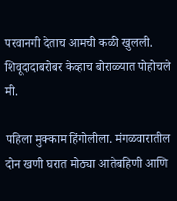परवानगी देताच आमची कळी खुलली. शिवूदादाबरोबर केव्हाच बोराळ्यात पोहोचले मी.

पहिला मुक्काम हिंगोलीला. मंगळवारातील दोन खणी घरात मोठ्या आतेबहिणी आणि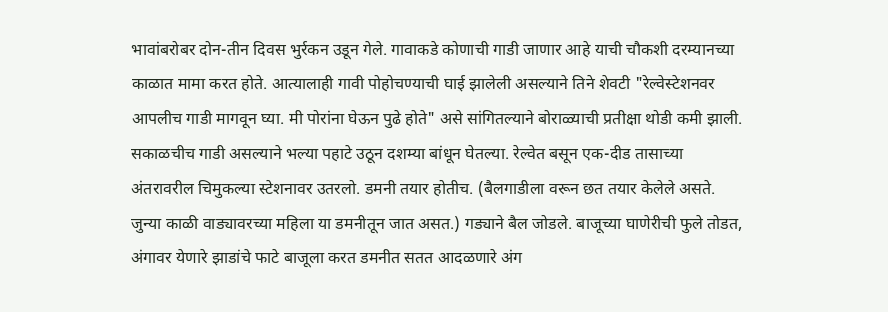भावांबरोबर दोन-तीन दिवस भुर्रकन उडून गेले. गावाकडे कोणाची गाडी जाणार आहे याची चौकशी दरम्यानच्या काळात मामा करत होते. आत्यालाही गावी पोहोचण्याची घाई झालेली असल्याने तिने शेवटी "रेल्वेस्टेशनवर आपलीच गाडी मागवून घ्या. मी पोरांना घेऊन पुढे होते" असे सांगितल्याने बोराळ्याची प्रतीक्षा थोडी कमी झाली. सकाळचीच गाडी असल्याने भल्या पहाटे उठून दशम्या बांधून घेतल्या. रेल्वेत बसून एक-दीड तासाच्या अंतरावरील चिमुकल्या स्टेशनावर उतरलो. डमनी तयार होतीच. (बैलगाडीला वरून छत तयार केलेले असते. जुन्या काळी वाड्यावरच्या महिला या डमनीतून जात असत.) गड्याने बैल जोडले. बाजूच्या घाणेरीची फुले तोडत, अंगावर येणारे झाडांचे फाटे बाजूला करत डमनीत सतत आदळणारे अंग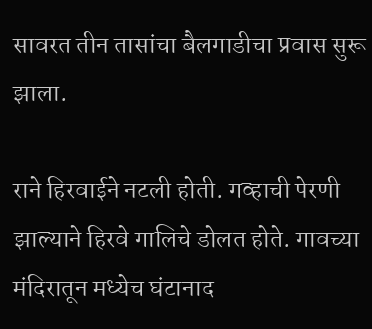सावरत तीन तासांचा बैलगाडीचा प्रवास सुरू झाला.

राने हिरवाईने नटली होती. गव्हाची पेरणी झाल्याने हिरवे गालिचे डोलत होते. गावच्या मंदिरातून मध्येच घंटानाद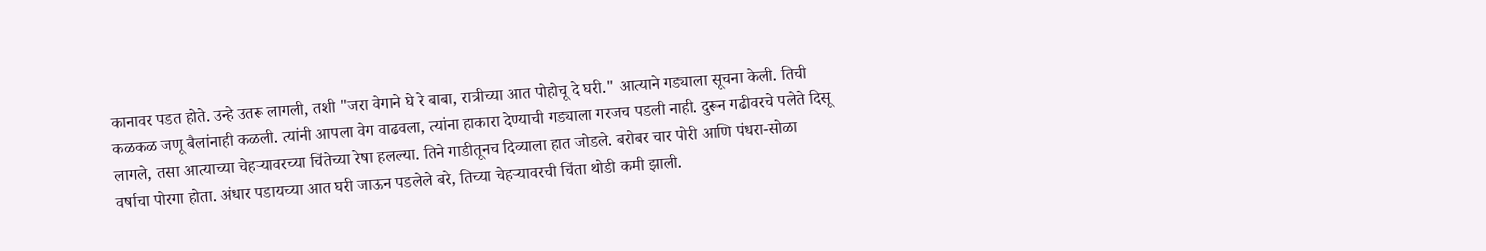कानावर पडत होते. उन्हे उतरू लागली, तशी "जरा वेगाने घे रे बाबा, रात्रीच्या आत पोहोचू दे घरी." आत्याने गड्याला सूचना केली. तिची कळकळ जणू बैलांनाही कळली. त्यांनी आपला वेग वाढवला, त्यांना हाकारा देण्याची गड्याला गरजच पडली नाही. दुरून गढीवरचे पलेते दिसू लागले, तसा आत्याच्या चेहर्‍यावरच्या चिंतेच्या रेषा हलल्या. तिने गाडीतूनच दिव्याला हात जोडले. बरोबर चार पोरी आणि पंधरा-सोळा वर्षाचा पोरगा होता. अंधार पडायच्या आत घरी जाऊन पडलेले बरे, तिच्या चेहर्‍यावरची चिंता थोडी कमी झाली.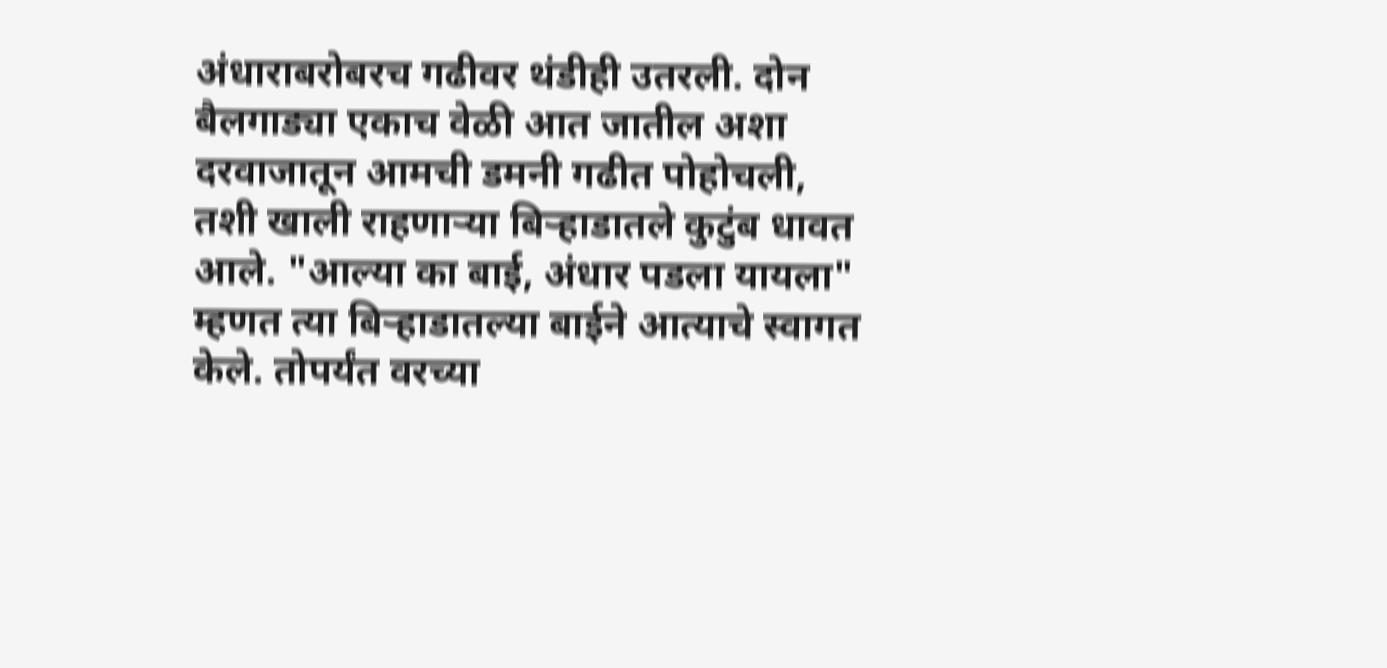अंधाराबरोबरच गढीवर थंडीही उतरली. दोन बैलगाड्या एकाच वेळी आत जातील अशा दरवाजातून आमची डमनी गढीत पोहोचली, तशी खाली राहणार्‍या बिर्‍हाडातले कुटुंब धावत आले. "आल्या का बाई, अंधार पडला यायला" म्हणत त्या बिर्‍हाडातल्या बाईने आत्याचे स्वागत केले. तोपर्यंत वरच्या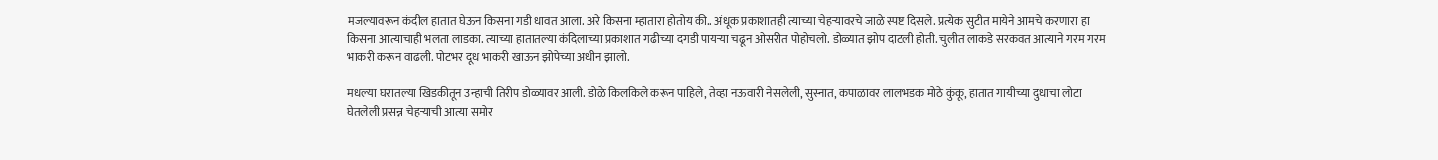मजल्यावरून कंदील हातात घेऊन किसना गडी धावत आला. अरे किसना म्हातारा होतोय की.. अंधूक प्रकाशातही त्याच्या चेहर्‍यावरचे जाळे स्पष्ट दिसले. प्रत्येक सुटीत मायेने आमचे करणारा हा किसना आत्याचाही भलता लाडका. त्याच्या हातातल्या कंदिलाच्या प्रकाशात गढीच्या दगडी पायर्‍या चढून ओसरीत पोहोचलो. डोळ्यात झोप दाटली होती. चुलीत लाकडे सरकवत आत्याने गरम गरम भाकरी करून वाढली. पोटभर दूध भाकरी खाऊन झोपेच्या अधीन झालो.

मधल्या घरातल्या खिडकीतून उन्हाची तिरीप डोळ्यावर आली. डोळे किलकिले करून पाहिले, तेव्हा नऊवारी नेसलेली, सुस्नात, कपाळावर लालभडक मोठे कुंकू, हातात गायीच्या दुधाचा लोटा घेतलेली प्रसन्न चेहर्‍याची आत्या समोर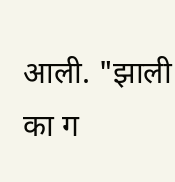आली. "झाली का ग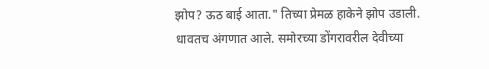झोप? ऊठ बाई आता." तिच्या प्रेमळ हाकेने झोप उडाली. धावतच अंगणात आले. समोरच्या डोंगरावरील देवीच्या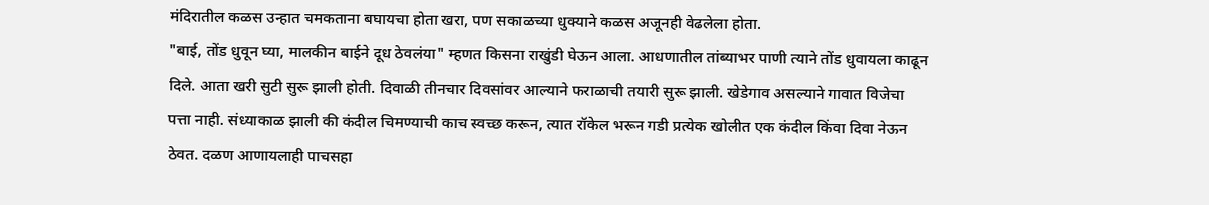मंदिरातील कळस उन्हात चमकताना बघायचा होता खरा, पण सकाळच्या धुक्याने कळस अजूनही वेढलेला होता.
"बाई, तोंड धुवून घ्या, मालकीन बाईने दूध ठेवलंया" म्हणत किसना राखुंडी घेऊन आला. आधणातील तांब्याभर पाणी त्याने तोंड धुवायला काढून दिले. आता खरी सुटी सुरू झाली होती. दिवाळी तीनचार दिवसांवर आल्याने फराळाची तयारी सुरू झाली. खेडेगाव असल्याने गावात विजेचा पत्ता नाही. संध्याकाळ झाली की कंदील चिमण्याची काच स्वच्छ करून, त्यात रॉकेल भरून गडी प्रत्येक खोलीत एक कंदील किंवा दिवा नेऊन ठेवत. दळण आणायलाही पाचसहा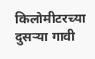किलोमीटरच्या दुसर्‍या गावी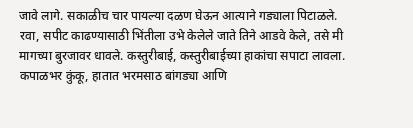जावे लागे. सकाळीच चार पायल्या दळण घेऊन आत्याने गड्याला पिटाळले. रवा, सपीट काढण्यासाठी भिंतीला उभे केलेले जाते तिने आडवे केले, तसे मी मागच्या बुरजावर धावले. कस्तुरीबाई, कस्तुरीबाईच्या हाकांचा सपाटा लावला. कपाळभर कुंकू, हातात भरमसाठ बांगड्या आणि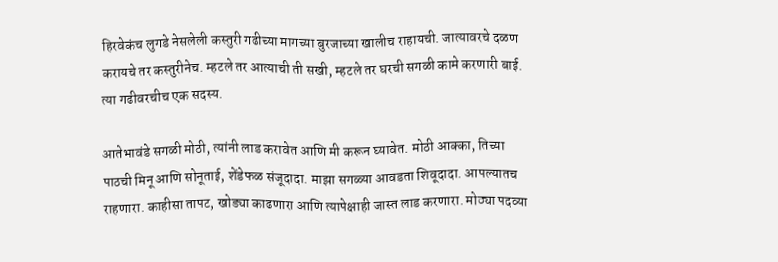हिरवेकंच लुगडे नेसलेली कस्तुरी गढीच्या मागच्या बुरजाच्या खालीच राहायची. जात्यावरचे दळण करायचे तर कस्तुरीनेच. म्हटले तर आत्याची ती सखी, म्हटले तर घरची सगळी कामे करणारी बाई. त्या गढीवरचीच एक सदस्य.

आतेभावंडे सगळी मोठी, त्यांनी लाड करावेत आणि मी करून घ्यावेत. मोठी आक्का, तिच्या पाठची मिनू आणि सोनूताई, शेंडेफळ संजूदादा. माझा सगळ्या आवडता शिवूदादा. आपल्यातच राहणारा. काहीसा तापट, खोड्या काढणारा आणि त्यापेक्षाही जास्त लाड करणारा. मोठ्या पदव्या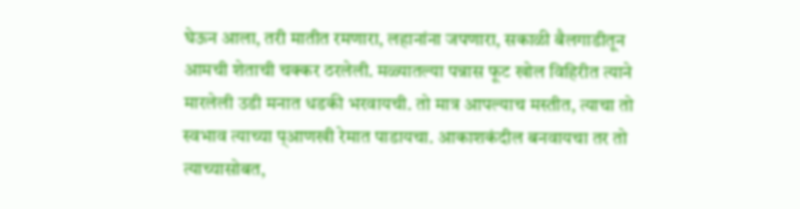घेऊन आला, तरी मातीत रमणारा, लहानांना जपणारा, सकाळी बैलगाडीतून आमची शेताची चक्कर ठरलेली. मळ्यातल्या पन्नास फूट खोल विहिरीत त्याने मारलेली उडी मनात धडकी भरवायची. तो मात्र आपल्याच मस्तीत, त्याचा तो स्वभाव त्याच्या प्आणखी रेमात पाडायचा. आकाशकंदील बनवायचा तर तो त्याच्यासोबत,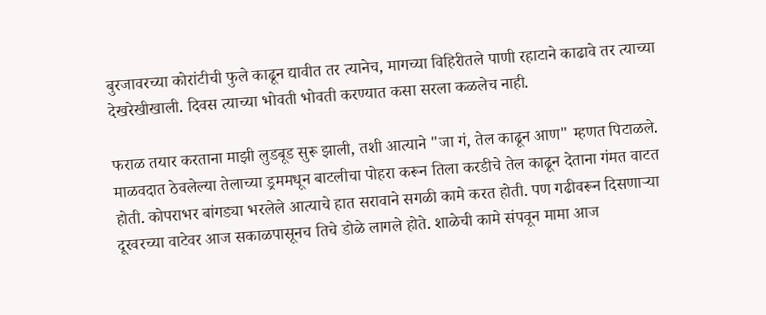बुरजावरच्या कोरांटीची फुले काढून द्यावीत तर त्यानेच, मागच्या विहिरीतले पाणी रहाटाने काढावे तर त्याच्या देखरेखीखाली. दिवस त्याच्या भोवती भोवती करण्यात कसा सरला कळलेच नाही.

फराळ तयार करताना माझी लुडबूड सुरू झाली, तशी आत्याने "जा गं, तेल काढून आण" म्हणत पिटाळले. माळवदात ठेवलेल्या तेलाच्या ड्रममधून बाटलीचा पोहरा करून तिला करडीचे तेल काढून देताना गंमत वाटत होती. कोपराभर बांगड्या भरलेले आत्याचे हात सरावाने सगळी कामे करत होती. पण गढीवरून दिसणार्‍या दूरवरच्या वाटेवर आज सकाळपासूनच तिचे डोळे लागले होते. शाळेची कामे संपवून मामा आज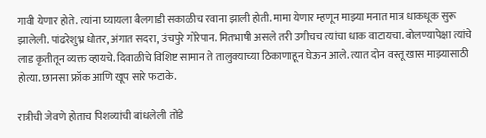गावी येणार होते. त्यांना घ्यायला बैलगाडी सकाळीच रवाना झाली होती. मामा येणार म्हणून माझ्या मनात मात्र धाकधूक सुरू झालेली. पांढरेशुभ्र धोतर, अंगात सदरा, उंचपुरे गोरेपान. मितभाषी असले तरी उगीचच त्यांचा धाक वाटायचा. बोलण्यापेक्षा त्यांचे लाड कृतीतून व्यक्त व्हायचे. दिवाळीचे विशिष्ट सामान ते तालुक्याच्या ठिकाणाहून घेऊन आले. त्यात दोन वस्तू खास माझ्यासाठी होत्या. छानसा फ्रॉक आणि खूप सारे फटाके.

रात्रीची जेवणे होताच पिशव्यांची बांधलेली तोंडे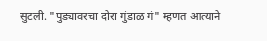सुटली. "पुड्यावरचा दोरा गुंडाळ गं" म्हणत आत्याने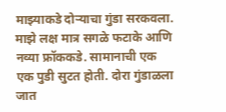माझ्याकडे दोर्‍याचा गुंडा सरकवला. माझे लक्ष मात्र सगळे फटाके आणि नव्या फ्रॉककडे. सामानाची एक एक पुडी सुटत होती. दोरा गुंडाळला जात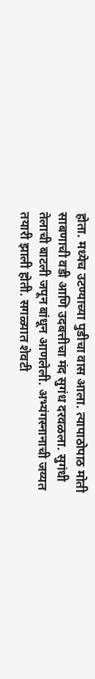होता. मध्येच उटण्याच्या पुडीचा वास आला. त्यापाठोपाठ मोती साबणाची वडी आणि उदबत्तीचा मंद सुगंध दरवळला. सुगंधी तेलाची बाटली जपून बांधून आणलेली. अभ्यंगस्नानाची जय्यत तयारी झाली होती. सगळ्यात शेवटी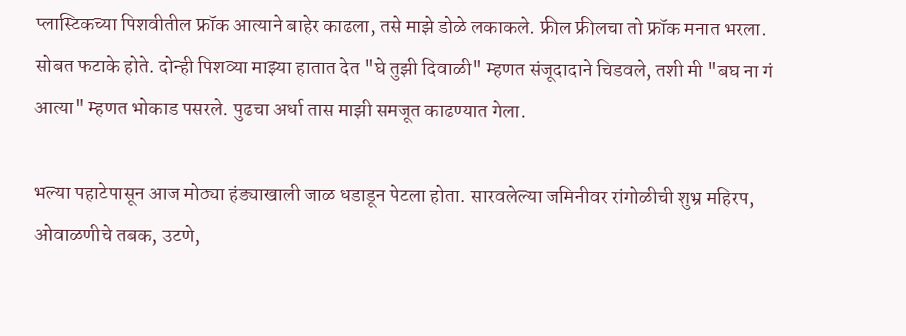प्लास्टिकच्या पिशवीतील फ्रॉक आत्याने बाहेर काढला, तसे माझे डोळे लकाकले. फ्रील फ्रीलचा तो फ्रॉक मनात भरला. सोबत फटाके होते. दोन्ही पिशव्या माझ्या हातात देत "घे तुझी दिवाळी" म्हणत संजूदादाने चिडवले, तशी मी "बघ ना गं आत्या" म्हणत भोकाड पसरले. पुढचा अर्धा तास माझी समजूत काढण्यात गेला.

भल्या पहाटेपासून आज मोठ्या हंड्याखाली जाळ धडाडून पेटला होता. सारवलेल्या जमिनीवर रांगोळीची शुभ्र महिरप, ओवाळणीचे तबक, उटणे,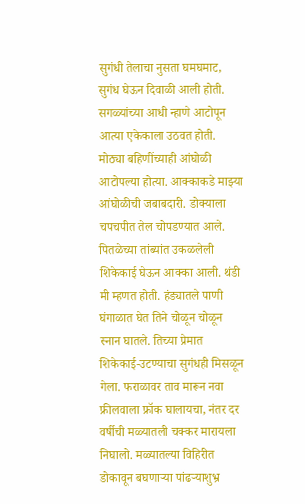सुगंधी तेलाचा नुसता घमघमाट, सुगंध घेऊन दिवाळी आली होती. सगळ्यांच्या आधी न्हाणे आटोपून आत्या एकेकाला उठवत होती. मोठ्या बहिणींच्याही आंघोळी आटोपल्या होत्या. आक्काकडे माझ्या आंघोळीची जबाबदारी. डोक्याला चपचपीत तेल चोपडण्यात आले. पितळेच्या तांब्यांत उकळलेली शिकेकाई घेऊन आक्का आली. थंडी मी म्हणत होती. हंड्यातले पाणी घंगाळात घेत तिने चोळून चोळून स्नान घातले. तिच्या प्रेमात शिकेकाई-उटण्याचा सुगंधही मिसळून गेला. फराळावर ताव मारून नवा फ्रीलवाला फ्रॉक घालायचा, नंतर दर वर्षीची मळ्यातली चक्कर मारायला निघालो. मळ्यातल्या विहिरीत डोकावून बघणार्‍या पांढर्‍याशुभ्र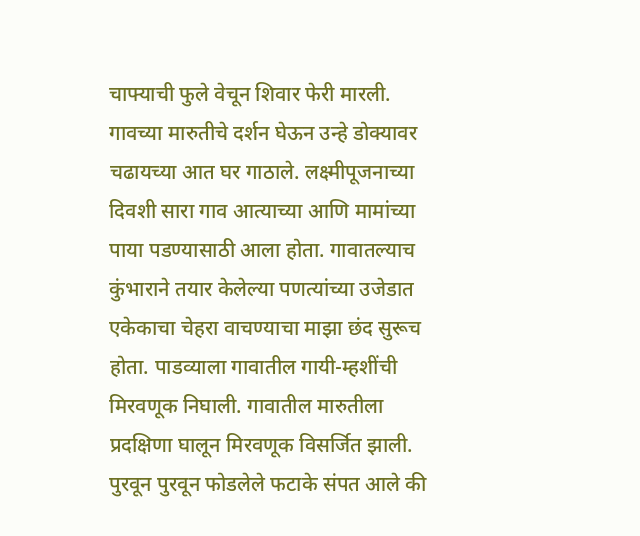चाफ्याची फुले वेचून शिवार फेरी मारली. गावच्या मारुतीचे दर्शन घेऊन उन्हे डोक्यावर चढायच्या आत घर गाठाले. लक्ष्मीपूजनाच्या दिवशी सारा गाव आत्याच्या आणि मामांच्या पाया पडण्यासाठी आला होता. गावातल्याच कुंभाराने तयार केलेल्या पणत्यांच्या उजेडात एकेकाचा चेहरा वाचण्याचा माझा छंद सुरूच होता. पाडव्याला गावातील गायी-म्हशींची मिरवणूक निघाली. गावातील मारुतीला प्रदक्षिणा घालून मिरवणूक विसर्जित झाली. पुरवून पुरवून फोडलेले फटाके संपत आले की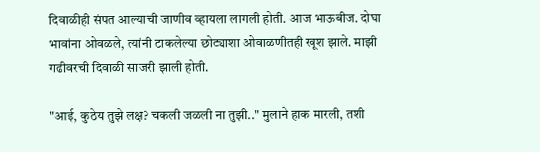दिवाळीही संपत आल्याची जाणीव व्हायला लागली होती. आज भाऊबीज. दोघा भावांना ओवळले, त्यांनी टाकलेल्या छोट्याशा ओवाळणीतही खूश झाले. माझी गढीवरची दिवाळी साजरी झाली होती.

"आई, कुठेय तुझे लक्ष? चकली जळली ना तुझी.." मुलाने हाक मारली, तशी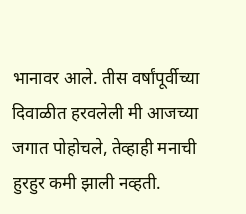भानावर आले. तीस वर्षांपूर्वीच्या दिवाळीत हरवलेली मी आजच्या जगात पोहोचले, तेव्हाही मनाची हुरहुर कमी झाली नव्हती.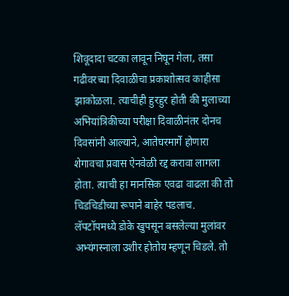शिवूदादा चटका लावून निघून गेला, तसा गढीवरच्या दिवाळीचा प्रकाशोत्सव काहीसा झाकोळला. त्याचीही हुरहुर होती की मुलाच्या अभियांत्रिकीच्या परीक्षा दिवाळीनंतर दोनच दिवसांनी आल्याने, आतेघरमार्गे होणारा शेगावचा प्रवास ऐनवेळी रद्द करावा लागला होता. त्याची हा मानसिक एवढा वाढला की तो चिडचिडीच्या रूपाने बाहेर पडलाच. लॅपटॉपमध्ये डोके खुपसून बसलेल्या मुलांवर अभ्यंगस्नाला उशीर होतोय म्हणून चिडले. तो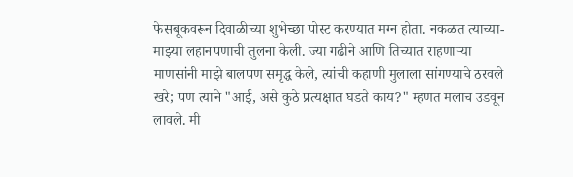फेसबूकवरून दिवाळीच्या शुभेच्छा पोस्ट करण्यात मग्न होता. नकळत त्याच्या-माझ्या लहानपणाची तुलना केली. ज्या गढीने आणि तिच्यात राहणार्‍या माणसांनी माझे बालपण समृद्ध केले, त्यांची कहाणी मुलाला सांगण्याचे ठरवले खरे; पण त्याने "आई, असे कुठे प्रत्यक्षात घडते काय?" म्हणत मलाच उडवून लावले. मी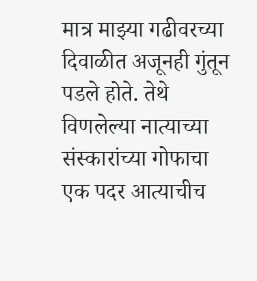मात्र माझ्या गढीवरच्या दिवाळीत अजूनही गुंतून पडले होते. तेथे विणलेल्या नात्याच्या संस्कारांच्या गोफाचा एक पदर आत्याचीच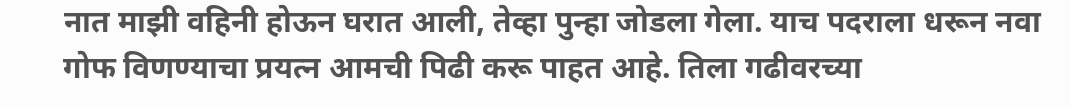नात माझी वहिनी होऊन घरात आली, तेव्हा पुन्हा जोडला गेला. याच पदराला धरून नवा गोफ विणण्याचा प्रयत्न आमची पिढी करू पाहत आहे. तिला गढीवरच्या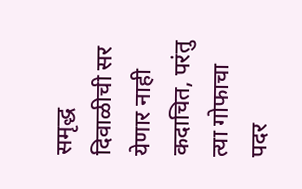समृद्ध दिवाळीची सर येणार नाही कदाचित, परंतु त्या गोफाचा पदर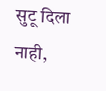सुटू दिला नाही,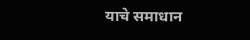याचे समाधान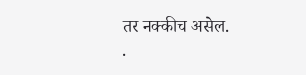तर नक्कीच असेल.
.